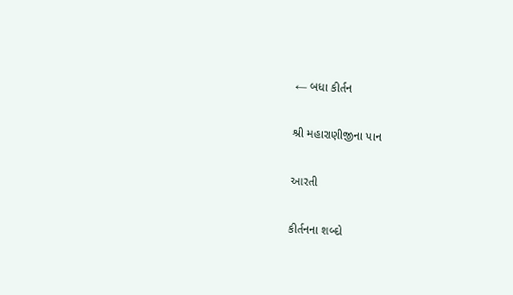← બધા કીર્તન

શ્રી મહારાણીજીના પાન

આરતી

કીર્તનના શબ્દો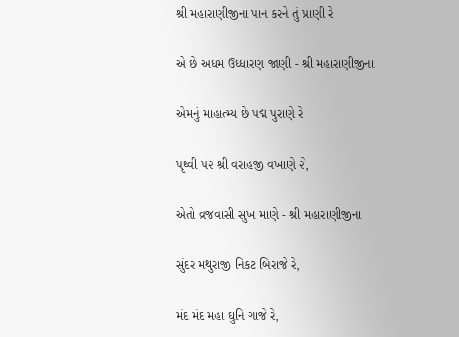શ્રી મહારાણીજીના પાન કરને તું પ્રાણી રે

એ છે અધમ ઉધ્ધારણ જાણી - શ્રી મહારાણીજીના

એમનું માહાત્મ્ય છે પદ્મ પુરાણે રે

પૃથ્વી ૫૨ શ્રી વરાહજી વખાણે ૨ે,

એતો વ્રજવાસી સુખ માણે - શ્રી મહારાણીજીના

સુંદર મથુરાજી નિકટ બિરાજે રે,

મંદ મંદ મહા ઘુનિ ગાજે રે,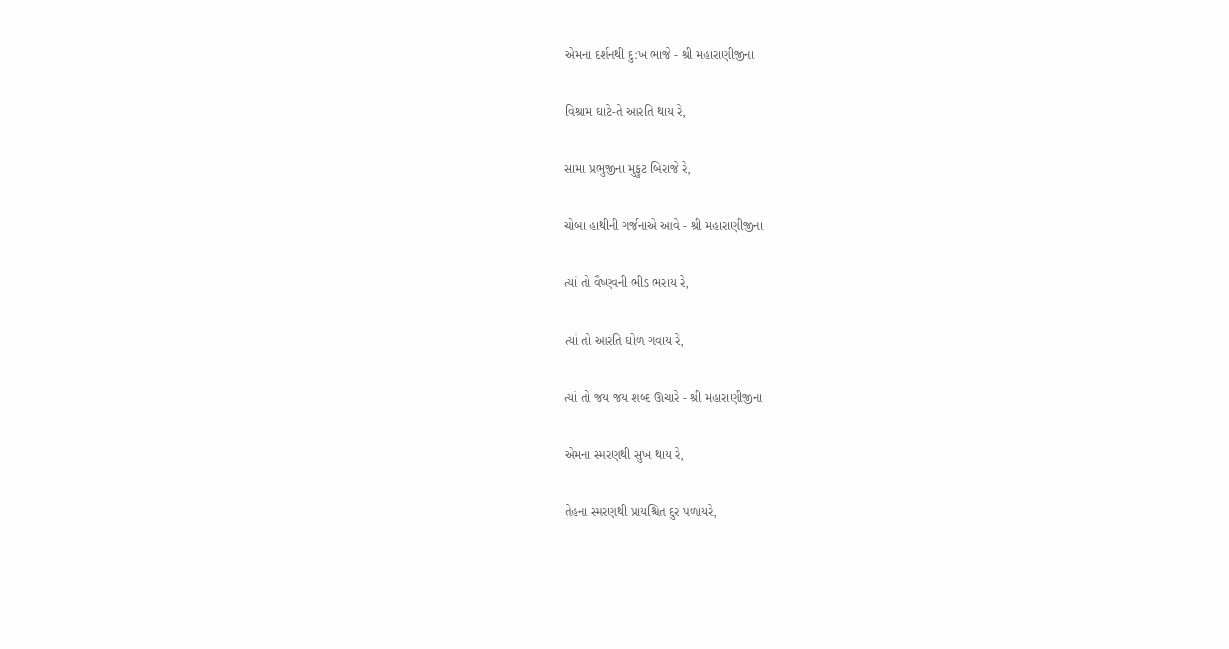એમના દર્શનથી દુ:ખ ભાજે - શ્રી મહારાણીજીના

વિશ્રામ ઘાટે-તે આરતિ થાય રે,

સામા પ્રભુજીના મુફુટ બિરાજે રે,

ચોબા હાથીની ગર્જનાએ આવે - શ્રી મહારાણીજીના

ત્યાં તો વૈષ્ણ્વની ભીડ ભરાય રે,

ત્યાં તો આરતિ ઘોળ ગવાય રે,

ત્યાં તો જય જય શબ્દ ઊચારે - શ્રી મહારાણીજીના

એમના સ્મરણથી સુખ થાય રે,

તેહના સ્મરણથી પ્રાયશ્ચિત દુર પળાયરે,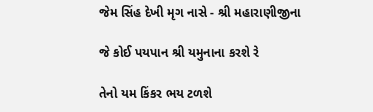જેમ સિંહ દેખી મૃગ નાસે - શ્રી મહારાણીજીના

જે કોઈ પયપાન શ્રી યમુનાના કરશે રે

તેનો યમ કિંકર ભય ટળશે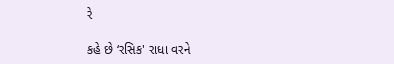રે

કહે છે ‘રસિક' રાધા વરને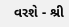વરશે - શ્રી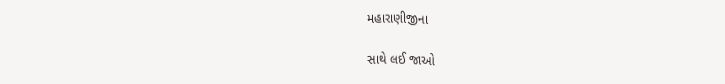મહારાણીજીના

સાથે લઈ જાઓ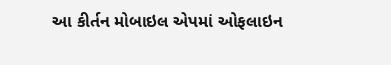આ કીર્તન મોબાઇલ એપમાં ઓફલાઇન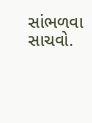સાંભળવા સાચવો.